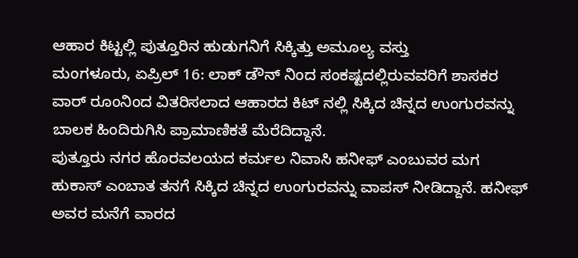ಆಹಾರ ಕಿಟ್ಟಲ್ಲಿ ಪುತ್ತೂರಿನ ಹುಡುಗನಿಗೆ ಸಿಕ್ಕಿತ್ತು ಅಮೂಲ್ಯ ವಸ್ತು
ಮಂಗಳೂರು, ಏಪ್ರಿಲ್ 16: ಲಾಕ್ ಡೌನ್ ನಿಂದ ಸಂಕಷ್ಟದಲ್ಲಿರುವವರಿಗೆ ಶಾಸಕರ ವಾರ್ ರೂಂನಿಂದ ವಿತರಿಸಲಾದ ಆಹಾರದ ಕಿಟ್ ನಲ್ಲಿ ಸಿಕ್ಕಿದ ಚಿನ್ನದ ಉಂಗುರವನ್ನು ಬಾಲಕ ಹಿಂದಿರುಗಿಸಿ ಪ್ರಾಮಾಣಿಕತೆ ಮೆರೆದಿದ್ದಾನೆ.
ಪುತ್ತೂರು ನಗರ ಹೊರವಲಯದ ಕರ್ಮಲ ನಿವಾಸಿ ಹನೀಫ್ ಎಂಬುವರ ಮಗ ಹುಕಾಸ್ ಎಂಬಾತ ತನಗೆ ಸಿಕ್ಕಿದ ಚಿನ್ನದ ಉಂಗುರವನ್ನು ವಾಪಸ್ ನೀಡಿದ್ದಾನೆ. ಹನೀಫ್ ಅವರ ಮನೆಗೆ ವಾರದ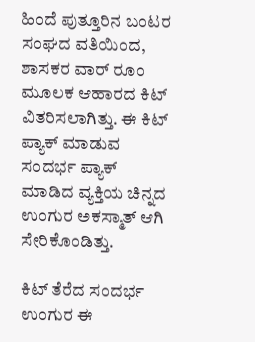ಹಿಂದೆ ಪುತ್ತೂರಿನ ಬಂಟರ ಸಂಘದ ವತಿಯಿಂದ, ಶಾಸಕರ ವಾರ್ ರೂಂ ಮೂಲಕ ಆಹಾರದ ಕಿಟ್ ವಿತರಿಸಲಾಗಿತ್ತು. ಈ ಕಿಟ್ ಪ್ಯಾಕ್ ಮಾಡುವ ಸಂದರ್ಭ ಪ್ಯಾಕ್ ಮಾಡಿದ ವ್ಯಕ್ತಿಯ ಚಿನ್ನದ ಉಂಗುರ ಅಕಸ್ಮಾತ್ ಆಗಿ ಸೇರಿಕೊಂಡಿತ್ತು.

ಕಿಟ್ ತೆರೆದ ಸಂದರ್ಭ ಉಂಗುರ ಈ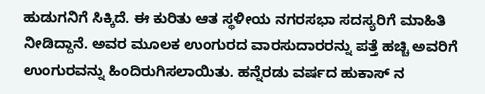ಹುಡುಗನಿಗೆ ಸಿಕ್ಕಿದೆ. ಈ ಕುರಿತು ಆತ ಸ್ಥಳೀಯ ನಗರಸಭಾ ಸದಸ್ಯರಿಗೆ ಮಾಹಿತಿ ನೀಡಿದ್ದಾನೆ. ಅವರ ಮೂಲಕ ಉಂಗುರದ ವಾರಸುದಾರರನ್ನು ಪತ್ತೆ ಹಚ್ಚಿ ಅವರಿಗೆ ಉಂಗುರವನ್ನು ಹಿಂದಿರುಗಿಸಲಾಯಿತು. ಹನ್ನೆರಡು ವರ್ಷದ ಹುಕಾಸ್ ನ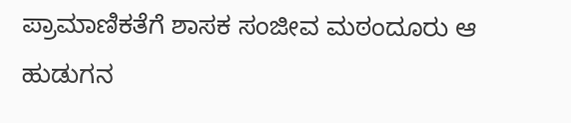ಪ್ರಾಮಾಣಿಕತೆಗೆ ಶಾಸಕ ಸಂಜೀವ ಮಠಂದೂರು ಆ ಹುಡುಗನ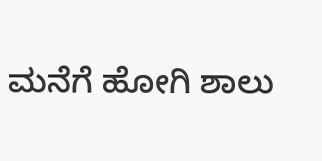ಮನೆಗೆ ಹೋಗಿ ಶಾಲು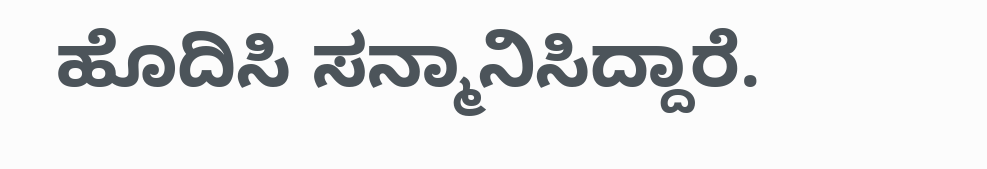ಹೊದಿಸಿ ಸನ್ಮಾನಿಸಿದ್ದಾರೆ.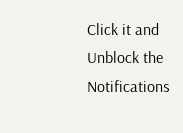Click it and Unblock the Notifications